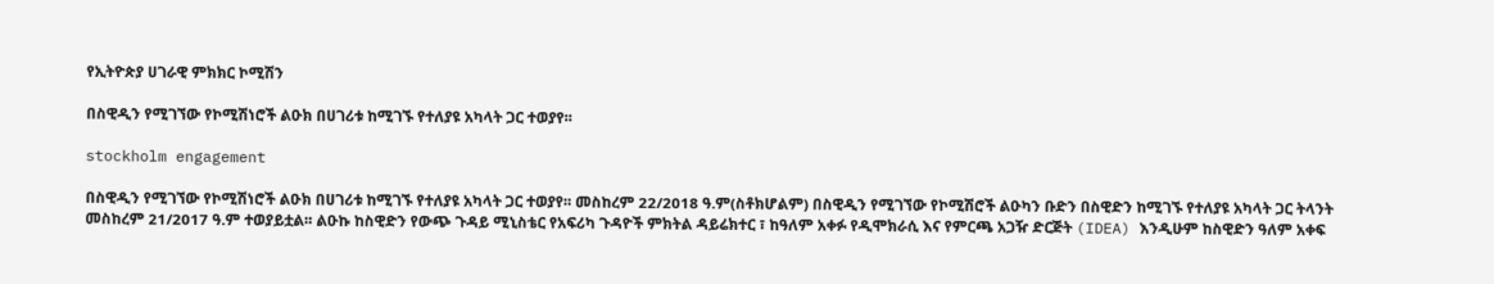የኢትዮጵያ ሀገራዊ ምክክር ኮሚሽን

በስዊዲን የሚገኘው የኮሚሽነሮች ልዑክ በሀገሪቱ ከሚገኙ የተለያዩ አካላት ጋር ተወያየ፡፡

stockholm engagement

በስዊዲን የሚገኘው የኮሚሽነሮች ልዑክ በሀገሪቱ ከሚገኙ የተለያዩ አካላት ጋር ተወያየ፡፡ መስከረም 22/2018 ዓ.ም(ስቶክሆልም) በስዊዲን የሚገኘው የኮሚሽሮች ልዑካን ቡድን በስዊድን ከሚገኙ የተለያዩ አካላት ጋር ትላንት መስከረም 21/2017 ዓ.ም ተወያይቷል፡፡ ልዑኩ ከስዊድን የውጭ ጉዳይ ሚኒስቴር የአፍሪካ ጉዳዮች ምክትል ዳይሬክተር ፣ ከዓለም አቀፉ የዲሞክራሲ እና የምርጫ አጋዥ ድርጅት (IDEA) እንዲሁም ከስዊድን ዓለም አቀፍ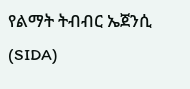የልማት ትብብር ኤጀንሲ (SIDA)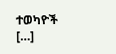ተወካዮች […]